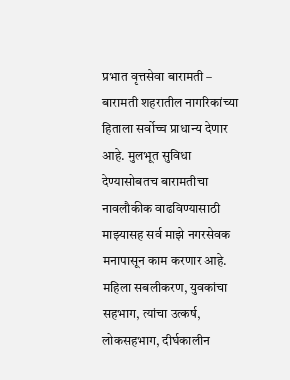प्रभात वृत्तसेवा बारामती – बारामती शहरातील नागरिकांच्या हिताला सर्वोच्च प्राधान्य देणार आहे. मुलभूत सुविधा देण्यासोबतच बारामतीचा नावलौकीक वाढविण्यासाठी माझ्यासह सर्व माझे नगरसेवक मनापासून काम करणार आहे. महिला सबलीकरण, युवकांचा सहभाग, त्यांचा उत्कर्ष, लोकसहभाग, दीर्घकालीन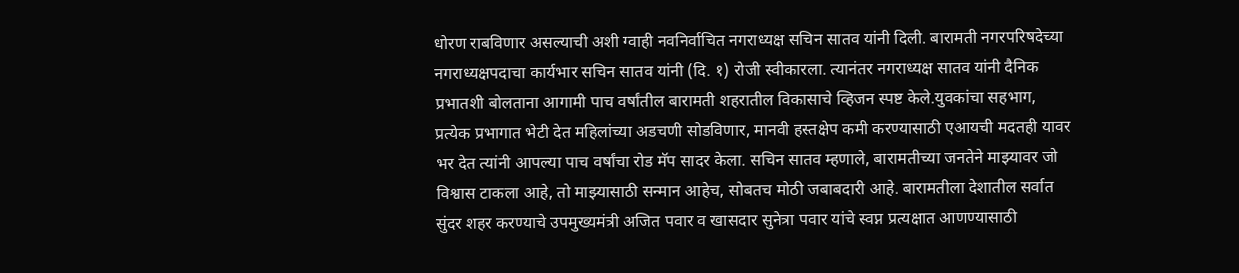धोरण राबविणार असल्याची अशी ग्वाही नवनिर्वाचित नगराध्यक्ष सचिन सातव यांनी दिली. बारामती नगरपरिषदेच्या नगराध्यक्षपदाचा कार्यभार सचिन सातव यांनी (दि. १) रोजी स्वीकारला. त्यानंतर नगराध्यक्ष सातव यांनी दैनिक प्रभातशी बोलताना आगामी पाच वर्षांतील बारामती शहरातील विकासाचे व्हिजन स्पष्ट केले.युवकांचा सहभाग, प्रत्येक प्रभागात भेटी देत महिलांच्या अडचणी सोडविणार, मानवी हस्तक्षेप कमी करण्यासाठी एआयची मदतही यावर भर देत त्यांनी आपल्या पाच वर्षांचा रोड मॅप सादर केला. सचिन सातव म्हणाले, बारामतीच्या जनतेने माझ्यावर जो विश्वास टाकला आहे, तो माझ्यासाठी सन्मान आहेच, सोबतच मोठी जबाबदारी आहे. बारामतीला देशातील सर्वात सुंदर शहर करण्याचे उपमुख्यमंत्री अजित पवार व खासदार सुनेत्रा पवार यांचे स्वप्न प्रत्यक्षात आणण्यासाठी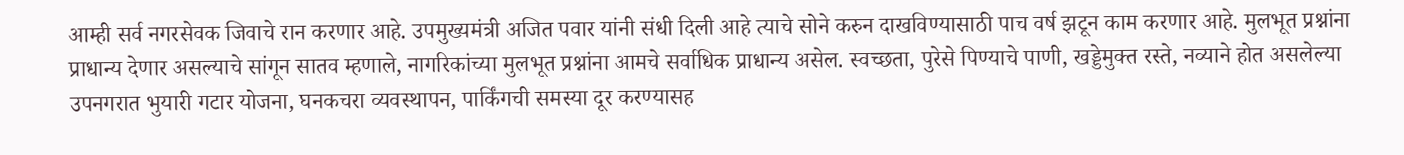आम्ही सर्व नगरसेवक जिवाचे रान करणार आहे. उपमुख्यमंत्री अजित पवार यांनी संधी दिली आहे त्याचे सोने करुन दाखविण्यासाठी पाच वर्ष झटून काम करणार आहे. मुलभूत प्रश्नांना प्राधान्य देणार असल्याचे सांगून सातव म्हणाले, नागरिकांच्या मुलभूत प्रश्नांना आमचे सर्वाधिक प्राधान्य असेल. स्वच्छता, पुरेसे पिण्याचे पाणी, खड्डेमुक्त रस्ते, नव्याने होत असलेल्या उपनगरात भुयारी गटार योजना, घनकचरा व्यवस्थापन, पार्किंगची समस्या दूर करण्यासह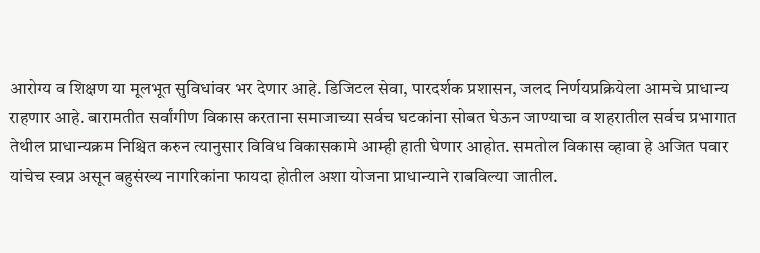आरोग्य व शिक्षण या मूलभूत सुविधांवर भर देणार आहे. डिजिटल सेवा, पारदर्शक प्रशासन, जलद निर्णयप्रक्रियेला आमचे प्राधान्य राहणार आहे. बारामतीत सर्वांगीण विकास करताना समाजाच्या सर्वच घटकांना सोबत घेऊन जाण्याचा व शहरातील सर्वच प्रभागात तेथील प्राधान्यक्रम निश्चित करुन त्यानुसार विविध विकासकामे आम्ही हाती घेणार आहोत. समतोल विकास व्हावा हे अजित पवार यांचेच स्वप्न असून बहुसंख्य नागरिकांना फायदा होतील अशा योजना प्राधान्याने राबविल्या जातील.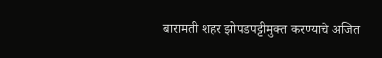बारामती शहर झोपडपट्टीमुक्त करण्याचे अजित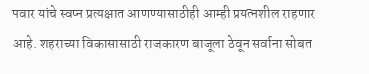पवार यांचे स्वप्न प्रत्यक्षात आणण्यासाठीही आम्ही प्रयत्नशील राहणार आहे. शहराच्या विकासासाठी राजकारण बाजूला ठेवून सर्वाना सोबत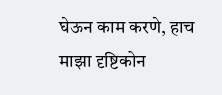घेऊन काम करणे, हाच माझा दृष्टिकोन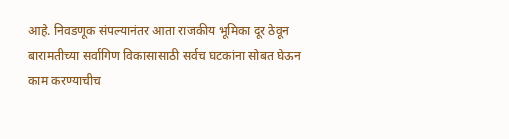आहे. निवडणूक संपल्यानंतर आता राजकीय भूमिका दूर ठेवून बारामतीच्या सर्वागिण विकासासाठी सर्वच घटकांना सोबत घेऊन काम करण्याचीच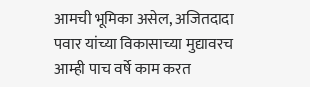आमची भूमिका असेल, अजितदादा पवार यांच्या विकासाच्या मुद्यावरच आम्ही पाच वर्षे काम करत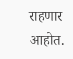राहणार आहोत.